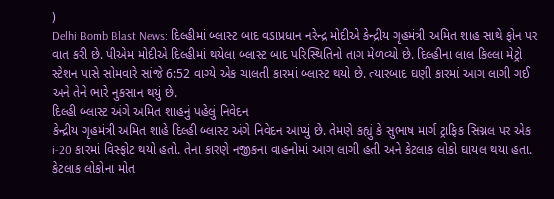)
Delhi Bomb Blast News: દિલ્હીમાં બ્લાસ્ટ બાદ વડાપ્રધાન નરેન્દ્ર મોદીએ કેન્દ્રીય ગૃહમંત્રી અમિત શાહ સાથે ફોન પર વાત કરી છે. પીએમ મોદીએ દિલ્હીમાં થયેલા બ્લાસ્ટ બાદ પરિસ્થિતિનો તાગ મેળવ્યો છે. દિલ્હીના લાલ કિલ્લા મેટ્રો સ્ટેશન પાસે સોમવારે સાંજે 6:52 વાગ્યે એક ચાલતી કારમાં બ્લાસ્ટ થયો છે. ત્યારબાદ ઘણી કારમાં આગ લાગી ગઈ અને તેને ભારે નુકસાન થયું છે.
દિલ્હી બ્લાસ્ટ અંગે અમિત શાહનું પહેલું નિવેદન
કેન્દ્રીય ગૃહમંત્રી અમિત શાહે દિલ્હી બ્લાસ્ટ અંગે નિવેદન આપ્યું છે. તેમણે કહ્યું કે સુભાષ માર્ગ ટ્રાફિક સિગ્નલ પર એક i-20 કારમાં વિસ્ફોટ થયો હતો. તેના કારણે નજીકના વાહનોમાં આગ લાગી હતી અને કેટલાક લોકો ઘાયલ થયા હતા. કેટલાક લોકોના મોત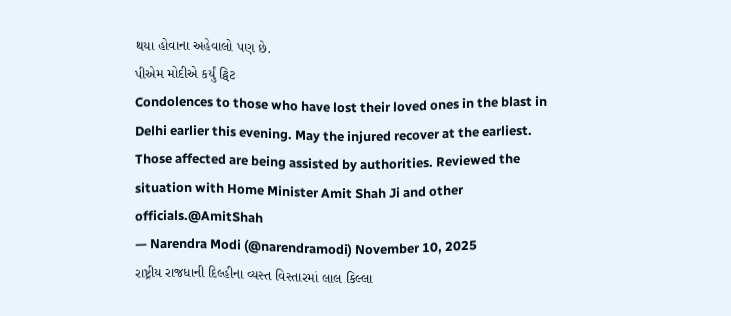થયા હોવાના અહેવાલો પણ છે.
પીએમ મોદીએ કર્યું ટ્વિટ
Condolences to those who have lost their loved ones in the blast in Delhi earlier this evening. May the injured recover at the earliest. Those affected are being assisted by authorities. Reviewed the situation with Home Minister Amit Shah Ji and other officials.@AmitShah
— Narendra Modi (@narendramodi) November 10, 2025
રાષ્ટ્રીય રાજધાની દિલ્હીના વ્યસ્ત વિસ્તારમાં લાલ કિલ્લા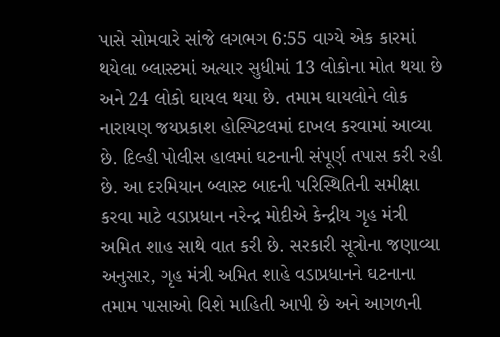પાસે સોમવારે સાંજે લગભગ 6:55 વાગ્યે એક કારમાં થયેલા બ્લાસ્ટમાં અત્યાર સુધીમાં 13 લોકોના મોત થયા છે અને 24 લોકો ઘાયલ થયા છે. તમામ ઘાયલોને લોક નારાયણ જયપ્રકાશ હોસ્પિટલમાં દાખલ કરવામાં આવ્યા છે. દિલ્હી પોલીસ હાલમાં ઘટનાની સંપૂર્ણ તપાસ કરી રહી છે. આ દરમિયાન બ્લાસ્ટ બાદની પરિસ્થિતિની સમીક્ષા કરવા માટે વડાપ્રધાન નરેન્દ્ર મોદીએ કેન્દ્રીય ગૃહ મંત્રી અમિત શાહ સાથે વાત કરી છે. સરકારી સૂત્રોના જણાવ્યા અનુસાર, ગૃહ મંત્રી અમિત શાહે વડાપ્રધાનને ઘટનાના તમામ પાસાઓ વિશે માહિતી આપી છે અને આગળની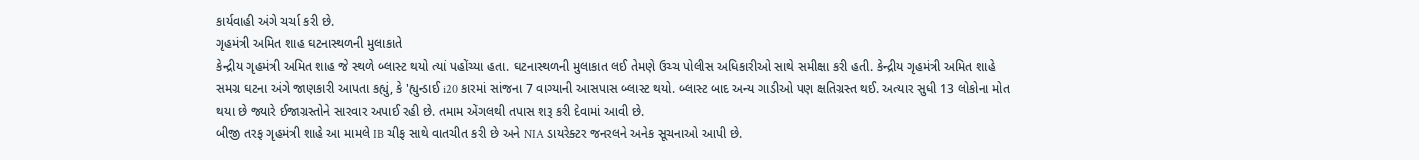કાર્યવાહી અંગે ચર્ચા કરી છે.
ગૃહમંત્રી અમિત શાહ ઘટનાસ્થળની મુલાકાતે
કેન્દ્રીય ગૃહમંત્રી અમિત શાહ જે સ્થળે બ્લાસ્ટ થયો ત્યાં પહોંચ્યા હતા. ઘટનાસ્થળની મુલાકાત લઈ તેમણે ઉચ્ચ પોલીસ અધિકારીઓ સાથે સમીક્ષા કરી હતી. કેન્દ્રીય ગૃહમંત્રી અમિત શાહે સમગ્ર ઘટના અંગે જાણકારી આપતા કહ્યું, કે 'હ્યુન્ડાઈ i20 કારમાં સાંજના 7 વાગ્યાની આસપાસ બ્લાસ્ટ થયો. બ્લાસ્ટ બાદ અન્ય ગાડીઓ પણ ક્ષતિગ્રસ્ત થઈ. અત્યાર સુધી 13 લોકોના મોત થયા છે જ્યારે ઈજાગ્રસ્તોને સારવાર અપાઈ રહી છે. તમામ એંગલથી તપાસ શરૂ કરી દેવામાં આવી છે.
બીજી તરફ ગૃહમંત્રી શાહે આ મામલે IB ચીફ સાથે વાતચીત કરી છે અને NIA ડાયરેક્ટર જનરલને અનેક સૂચનાઓ આપી છે.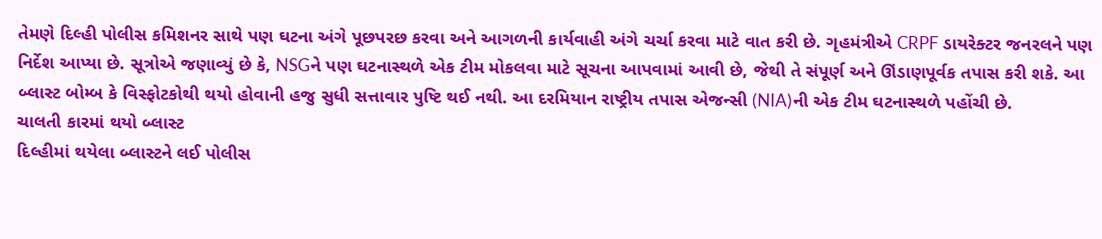તેમણે દિલ્હી પોલીસ કમિશનર સાથે પણ ઘટના અંગે પૂછપરછ કરવા અને આગળની કાર્યવાહી અંગે ચર્ચા કરવા માટે વાત કરી છે. ગૃહમંત્રીએ CRPF ડાયરેક્ટર જનરલને પણ નિર્દેશ આપ્યા છે. સૂત્રોએ જણાવ્યું છે કે, NSGને પણ ઘટનાસ્થળે એક ટીમ મોકલવા માટે સૂચના આપવામાં આવી છે, જેથી તે સંપૂર્ણ અને ઊંડાણપૂર્વક તપાસ કરી શકે. આ બ્લાસ્ટ બોમ્બ કે વિસ્ફોટકોથી થયો હોવાની હજુ સુધી સત્તાવાર પુષ્ટિ થઈ નથી. આ દરમિયાન રાષ્ટ્રીય તપાસ એજન્સી (NIA)ની એક ટીમ ઘટનાસ્થળે પહોંચી છે.
ચાલતી કારમાં થયો બ્લાસ્ટ
દિલ્હીમાં થયેલા બ્લાસ્ટને લઈ પોલીસ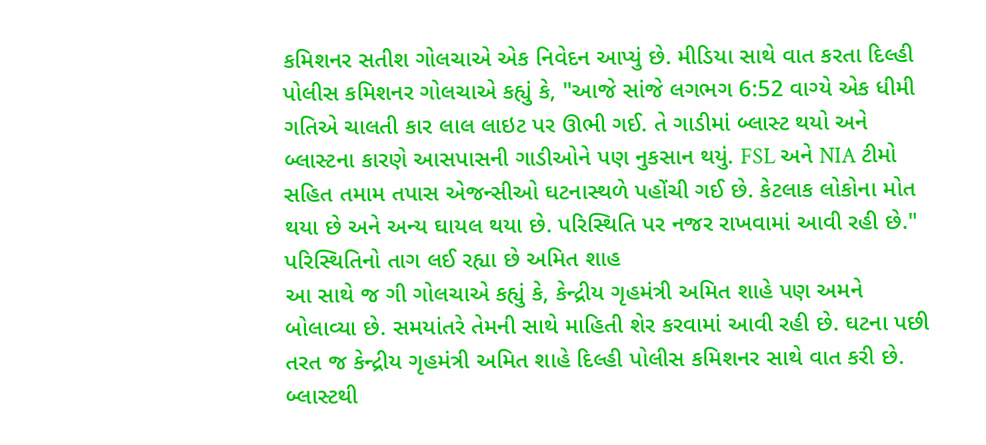કમિશનર સતીશ ગોલચાએ એક નિવેદન આપ્યું છે. મીડિયા સાથે વાત કરતા દિલ્હી પોલીસ કમિશનર ગોલચાએ કહ્યું કે, "આજે સાંજે લગભગ 6:52 વાગ્યે એક ધીમી ગતિએ ચાલતી કાર લાલ લાઇટ પર ઊભી ગઈ. તે ગાડીમાં બ્લાસ્ટ થયો અને બ્લાસ્ટના કારણે આસપાસની ગાડીઓને પણ નુકસાન થયું. FSL અને NIA ટીમો સહિત તમામ તપાસ એજન્સીઓ ઘટનાસ્થળે પહોંચી ગઈ છે. કેટલાક લોકોના મોત થયા છે અને અન્ય ઘાયલ થયા છે. પરિસ્થિતિ પર નજર રાખવામાં આવી રહી છે."
પરિસ્થિતિનો તાગ લઈ રહ્યા છે અમિત શાહ
આ સાથે જ ગી ગોલચાએ કહ્યું કે, કેન્દ્રીય ગૃહમંત્રી અમિત શાહે પણ અમને બોલાવ્યા છે. સમયાંતરે તેમની સાથે માહિતી શેર કરવામાં આવી રહી છે. ઘટના પછી તરત જ કેન્દ્રીય ગૃહમંત્રી અમિત શાહે દિલ્હી પોલીસ કમિશનર સાથે વાત કરી છે.
બ્લાસ્ટથી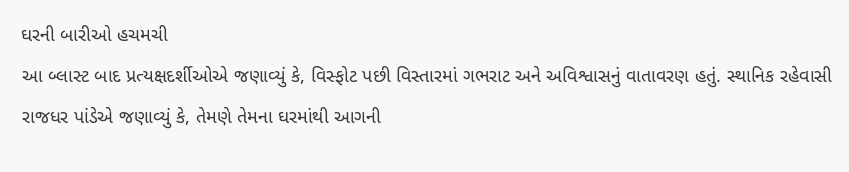ઘરની બારીઓ હચમચી
આ બ્લાસ્ટ બાદ પ્રત્યક્ષદર્શીઓએ જણાવ્યું કે, વિસ્ફોટ પછી વિસ્તારમાં ગભરાટ અને અવિશ્વાસનું વાતાવરણ હતું. સ્થાનિક રહેવાસી રાજધર પાંડેએ જણાવ્યું કે, તેમણે તેમના ઘરમાંથી આગની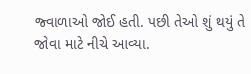જ્વાળાઓ જોઈ હતી. પછી તેઓ શું થયું તે જોવા માટે નીચે આવ્યા.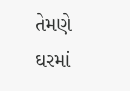તેમણે ઘરમાં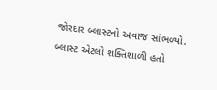જોરદાર બ્લાસ્ટનો અવાજ સાંભળ્યો. બ્લાસ્ટ એટલો શક્તિશાળી હતો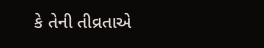કે તેની તીવ્રતાએ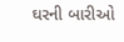ઘરની બારીઓ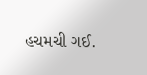હચમચી ગઈ.